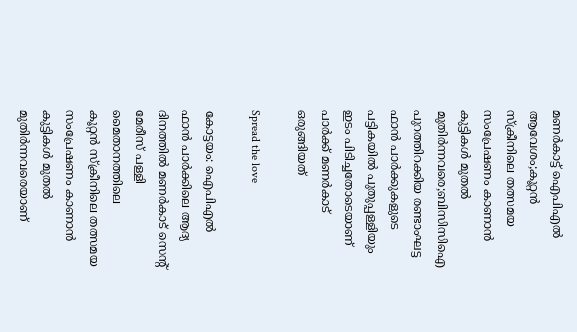മണര്‍കാട്ട് ഐപിഎല്‍ ആവേശം;കൂറ്റന്‍ സ്‌ക്രീനിലെ തത്സമയ സംപ്രേഷണം കാണാന്‍ കുട്ടികള്‍ മുതല്‍ മുതിര്‍ന്നവരെ;ബിസിസിഐ പുറത്തിറക്കിയ രണ്ടാംഘട്ട ഫാന്‍ പാര്‍ക്കുകളുടെ പട്ടികയില്‍ പുതുപ്പള്ളിയും ഇടം പിടിച്ചതോടെയാണ് പാര്‍ക്ക് മണര്‍കാട് ഒരുങ്ങിയത്

Spread the love

കോട്ടയം: ഐപിഎല്‍ ഫാന്‍ പാര്‍ക്കിലെ ആദ്യ ദിനത്തില്‍ മണര്‍കാട് സെന്‍റ് മേരീസ് പള്ളി മൈതാനത്തിലെ
കൂറ്റന്‍ സ്‌ക്രീനിലെ തത്സമയ സംപ്രേഷണം കാണാന്‍ കുട്ടികള്‍ മുതല്‍ മുതിര്‍ന്നവരെയാണ്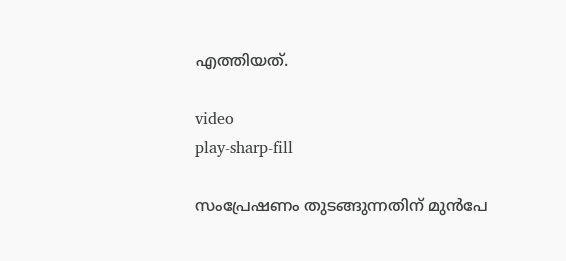എത്തിയത്.

video
play-sharp-fill

സംപ്രേഷണം തുടങ്ങുന്നതിന് മുന്‍പേ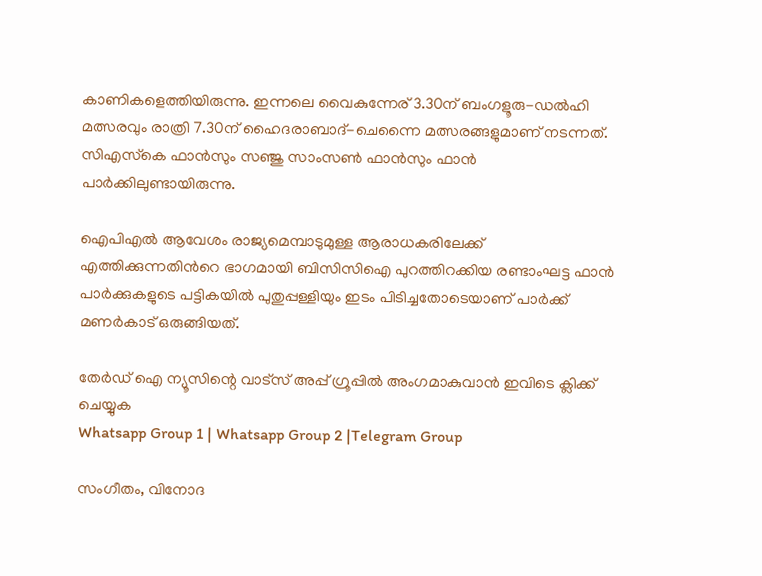കാണികളെത്തിയിരുന്നു. ഇന്നലെ വൈകുന്നേര് 3.30ന് ബംഗളൂരു-ഡല്‍ഹി മത്സരവും രാത്രി 7.30ന് ഹൈദരാബാദ്-ചെന്നൈ മത്സരങ്ങളുമാണ് നടന്നത്. സിഎസ്‌കെ ഫാന്‍സും സഞ്ജു സാംസണ്‍ ഫാന്‍സും ഫാന്‍ പാര്‍ക്കിലുണ്ടായിരുന്നു.

ഐപിഎല്‍ ആവേശം രാജ്യമെമ്പാടുമുള്ള ആരാധകരിലേക്ക് എത്തിക്കുന്നതിന്‍റെ ഭാഗമായി ബിസിസിഐ പുറത്തിറക്കിയ രണ്ടാംഘട്ട ഫാന്‍ പാര്‍ക്കുകളുടെ പട്ടികയില്‍ പുതുപ്പള്ളിയും ഇടം പിടിച്ചതോടെയാണ് പാര്‍ക്ക് മണര്‍കാട് ഒരുങ്ങിയത്.

തേർഡ് ഐ ന്യൂസിന്റെ വാട്സ് അപ്പ് ഗ്രൂപ്പിൽ അംഗമാകുവാൻ ഇവിടെ ക്ലിക്ക് ചെയ്യുക
Whatsapp Group 1 | Whatsapp Group 2 |Telegram Group

സംഗീതം, വിനോദ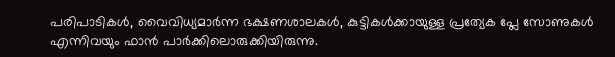പരിപാടികള്‍, വൈവിധ്യമാര്‍ന്ന ഭക്ഷണശാലകള്‍, കുട്ടികള്‍ക്കായുള്ള പ്രത്യേക പ്ലേ സോണുകള്‍ എന്നിവയും ഫാന്‍ പാര്‍ക്കിലൊരുക്കിയിരുന്നു.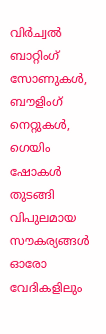വിര്‍ച്വല്‍ ബാറ്റിംഗ് സോണുകള്‍, ബൗളിംഗ് നെറ്റുകള്‍, ഗെയിം ഷോകള്‍ തുടങ്ങി വിപുലമായ സൗകര്യങ്ങള്‍ ഓരോ വേദികളിലും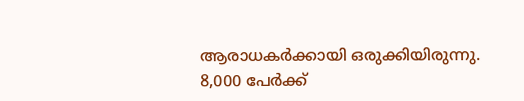ആരാധകര്‍ക്കായി ഒരുക്കിയിരുന്നു. 8,000 പേര്‍ക്ക്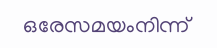ഒരേസമയംനിന്ന്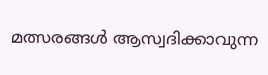മത്സരങ്ങള്‍ ആസ്വദിക്കാവുന്ന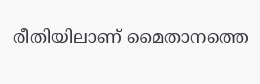രീതിയിലാണ് മൈതാനത്തെ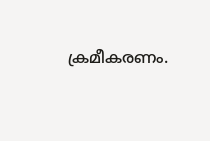ക്രമീകരണം.